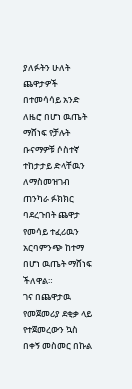ያለፉትን ሁለት ጨዋታዎች በተመሳሳይ አንድ ለዜሮ በሆነ ዉጤት ማሸነፍ የቻሉት ቡናማዎቹ ሶስተኛ ተከታታይ ድላቸዉን ለማስመዝገብ ጠንካራ ፉክክር ባደረጉበት ጨዋታ የመሳይ ተፈሪዉን አርባምንጭ ከተማ በሆነ ዉጤት ማሸነፍ ችለዋል።
ገና በጨዋታዉ የመጀመሪያ ደቂቃ ላይ የተጀመረውን ኳስ በቀኝ መስመር በኩል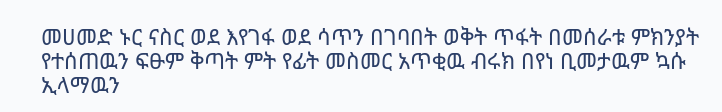መሀመድ ኑር ናስር ወደ እየገፋ ወደ ሳጥን በገባበት ወቅት ጥፋት በመሰራቱ ምክንያት የተሰጠዉን ፍፁም ቅጣት ምት የፊት መስመር አጥቂዉ ብሩክ በየነ ቢመታዉም ኳሱ ኢላማዉን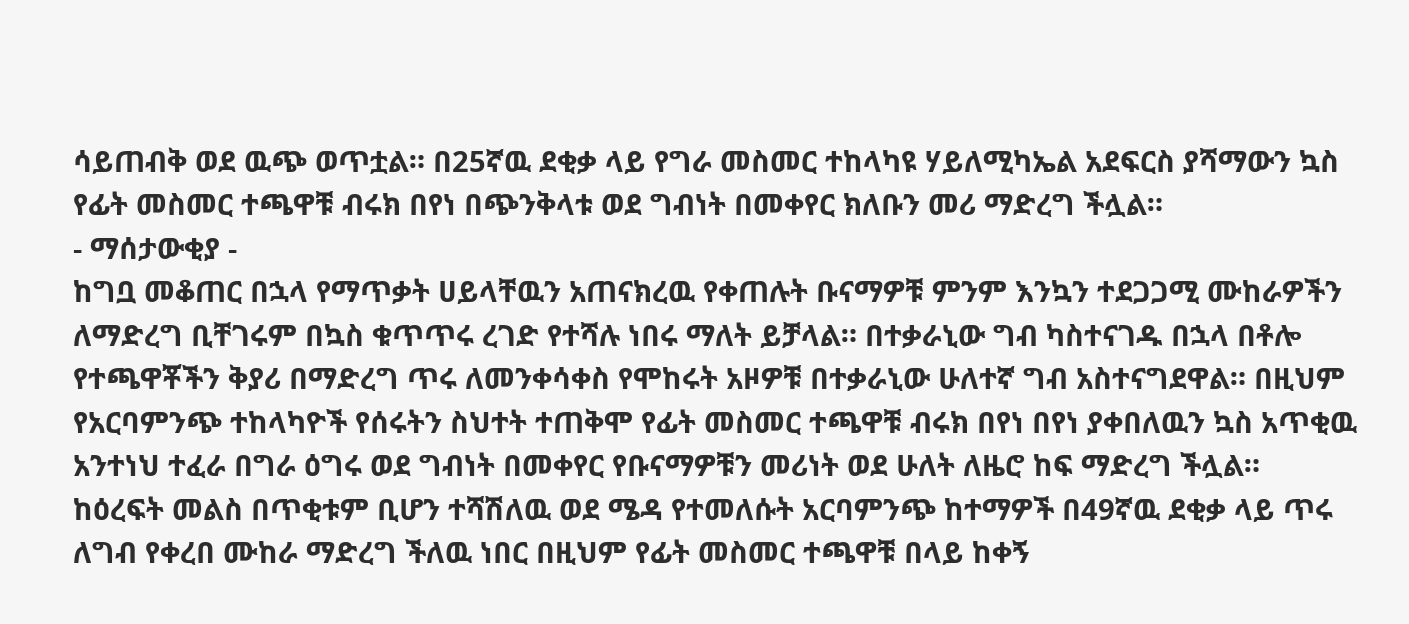ሳይጠብቅ ወደ ዉጭ ወጥቷል። በ25ኛዉ ደቂቃ ላይ የግራ መስመር ተከላካዩ ሃይለሚካኤል አደፍርስ ያሻማውን ኳስ የፊት መስመር ተጫዋቹ ብሩክ በየነ በጭንቅላቱ ወደ ግብነት በመቀየር ክለቡን መሪ ማድረግ ችሏል።
- ማሰታውቂያ -
ከግቧ መቆጠር በኋላ የማጥቃት ሀይላቸዉን አጠናክረዉ የቀጠሉት ቡናማዎቹ ምንም እንኳን ተደጋጋሚ ሙከራዎችን ለማድረግ ቢቸገሩም በኳስ ቁጥጥሩ ረገድ የተሻሉ ነበሩ ማለት ይቻላል። በተቃራኒው ግብ ካስተናገዱ በኋላ በቶሎ የተጫዋቾችን ቅያሪ በማድረግ ጥሩ ለመንቀሳቀስ የሞከሩት አዞዎቹ በተቃራኒው ሁለተኛ ግብ አስተናግደዋል። በዚህም የአርባምንጭ ተከላካዮች የሰሩትን ስህተት ተጠቅሞ የፊት መስመር ተጫዋቹ ብሩክ በየነ በየነ ያቀበለዉን ኳስ አጥቂዉ አንተነህ ተፈራ በግራ ዕግሩ ወደ ግብነት በመቀየር የቡናማዎቹን መሪነት ወደ ሁለት ለዜሮ ከፍ ማድረግ ችሏል።
ከዕረፍት መልስ በጥቂቱም ቢሆን ተሻሽለዉ ወደ ሜዳ የተመለሱት አርባምንጭ ከተማዎች በ49ኛዉ ደቂቃ ላይ ጥሩ ለግብ የቀረበ ሙከራ ማድረግ ችለዉ ነበር በዚህም የፊት መስመር ተጫዋቹ በላይ ከቀኝ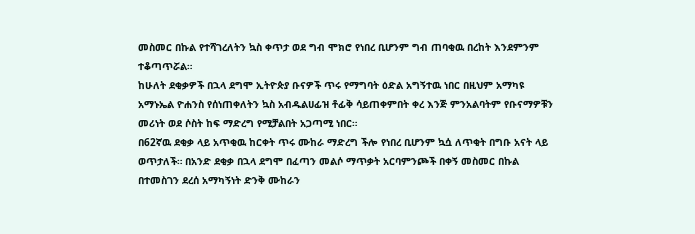መስመር በኩል የተሻገረለትን ኳስ ቀጥታ ወደ ግብ ሞክሮ የነበረ ቢሆንም ግብ ጠባቂዉ በረከት እንደምንም ተቆጣጥሯል።
ከሁለት ደቂቃዎች በኋላ ደግሞ ኢትዮጵያ ቡናዎች ጥሩ የማግባት ዕድል አግኝተዉ ነበር በዚህም አማካዩ አማኑኤል ዮሐንስ የሰነጠቀለትን ኳስ አብዱልሀፊዝ ቶፊቅ ሳይጠቀምበት ቀረ እንጅ ምንአልባትም የቡናማዎቹን መሪነት ወደ ሶስት ከፍ ማድረግ የሚቻልበት አጋጣሚ ነበር።
በ62ኛዉ ደቂቃ ላይ አጥቂዉ ከርቀት ጥሩ ሙከራ ማድረግ ችሎ የነበረ ቢሆንም ኳሷ ለጥቂት በግቡ አናት ላይ ወጥታለች። በአንድ ደቂቃ በኋላ ደግሞ በፈጣን መልሶ ማጥቃት አርባምንጮች በቀኝ መስመር በኩል በተመስገን ደረሰ አማካኝነት ድንቅ ሙከራን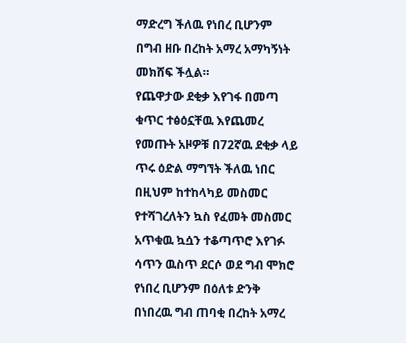ማድረግ ችለዉ የነበረ ቢሆንም በግብ ዘቡ በረከት አማረ አማካኝነት መክሸፍ ችሏል።
የጨዋታው ደቂቃ እየገፋ በመጣ ቁጥር ተፅዕኗቸዉ እየጨመረ የመጡት አዞዎቹ በ72ኛዉ ደቂቃ ላይ ጥሩ ዕድል ማግኘት ችለዉ ነበር በዚህም ከተከላካይ መስመር የተሻገረለትን ኳስ የፈመት መስመር አጥቁዉ ኳሷን ተቆጣጥሮ እየገፉ ሳጥን ዉስጥ ደርሶ ወደ ግብ ሞክሮ የነበረ ቢሆንም በዕለቱ ድንቅ በነበረዉ ግብ ጠባቂ በረከት አማረ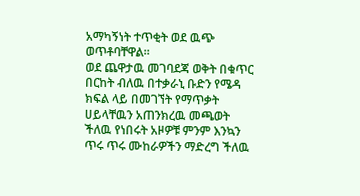አማካኝነት ተጥቂት ወደ ዉጭ ወጥቶባቸዋል።
ወደ ጨዋታዉ መገባደጃ ወቅት በቁጥር በርከት ብለዉ በተቃራኒ ቡድን የሜዳ ክፍል ላይ በመገኘት የማጥቃት ሀይላቸዉን አጠንክረዉ መጫወት ችለዉ የነበሩት አዞዎቹ ምንም እንኳን ጥሩ ጥሩ ሙከራዎችን ማድረግ ችለዉ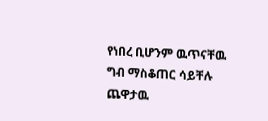የነበረ ቢሆንም ዉጥናቸዉ ግብ ማስቆጠር ሳይቸሉ ጨዋታዉ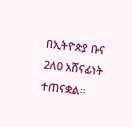በኢትዮጵያ ቡና 2ለ0 አሸናፊነት ተጠናቋል።